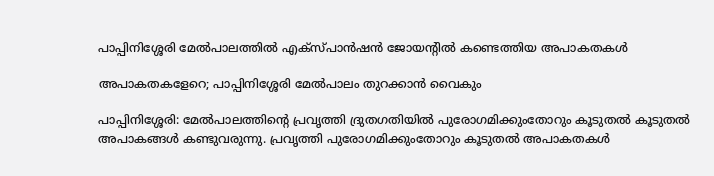പാപ്പിനിശ്ശേരി മേൽപാലത്തിൽ എക്സ്പാൻഷൻ ജോയന്റിൽ കണ്ടെത്തിയ അപാകതകൾ

അപാകതകളേറെ; പാപ്പിനിശ്ശേരി മേൽപാലം തുറക്കാൻ വൈകും

പാപ്പിനിശ്ശേരി: മേൽപാലത്തിന്റെ പ്രവൃത്തി ദ്രുതഗതിയിൽ പുരോഗമിക്കുംതോറും കൂടുതൽ കൂടുതൽ അപാകങ്ങൾ കണ്ടുവരുന്നു. പ്രവൃത്തി പുരോഗമിക്കുംതോറും കൂടുതൽ അപാകതകൾ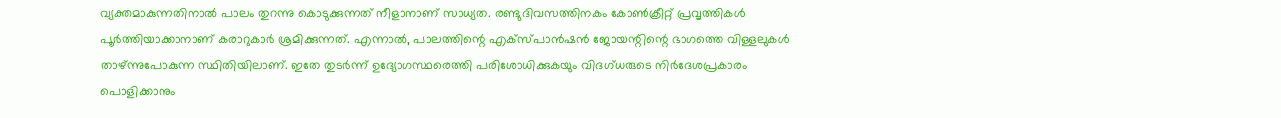വ്യക്തമാകുന്നതിനാൽ പാലം തുറന്നു കൊടുക്കുന്നത് നീളാനാണ് സാധ്യത. രണ്ടുദിവസത്തിനകം കോൺക്രീറ്റ് പ്രവൃത്തികൾ പൂർത്തിയാക്കാനാണ് കരാറുകാർ ശ്രമിക്കുന്നത്. എന്നാൽ, പാലത്തിന്റെ എക്സ്പാൻഷൻ ജോയന്റിന്റെ ഭാഗത്തെ വിള്ളലുകൾ താഴ്ന്നുപോകുന്ന സ്ഥിതിയിലാണ്. ഇതേ തുടർന്ന് ഉദ്യോഗസ്ഥരെത്തി പരിശോധിക്കുകയും വിദഗ്ധരുടെ നിർദേശപ്രകാരം പൊളിക്കാനും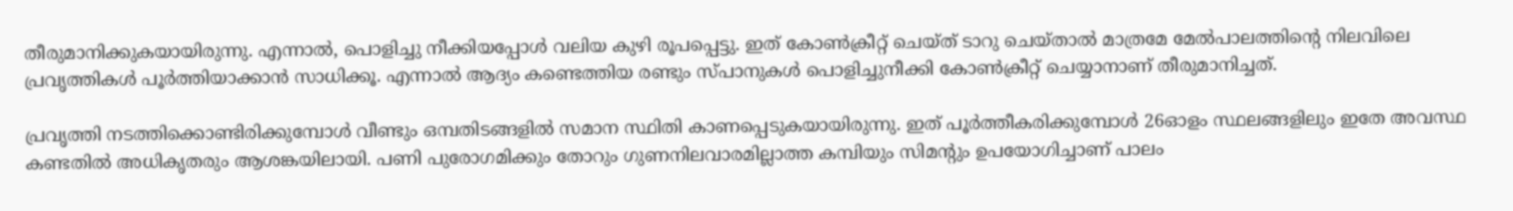തീരുമാനിക്കുകയായിരുന്നു. എന്നാൽ, പൊളിച്ചു നീക്കിയപ്പോൾ വലിയ കുഴി രൂപപ്പെട്ടു. ഇത് കോൺക്രീറ്റ് ചെയ്ത് ടാറു ചെയ്താൽ മാത്രമേ മേൽപാലത്തിന്റെ നിലവിലെ പ്രവൃത്തികൾ പൂർത്തിയാക്കാൻ സാധിക്കൂ. എന്നാൽ ആദ്യം കണ്ടെത്തിയ രണ്ടും സ്പാനുകൾ പൊളിച്ചുനീക്കി കോൺക്രീറ്റ് ചെയ്യാനാണ് തീരുമാനിച്ചത്.

പ്രവൃത്തി നടത്തിക്കൊണ്ടിരിക്കുമ്പോൾ വീണ്ടും ഒമ്പതിടങ്ങളിൽ സമാന സ്ഥിതി കാണപ്പെടുകയായിരുന്നു. ഇത് പൂർത്തീകരിക്കുമ്പോൾ 26ഓളം സ്ഥലങ്ങളിലും ഇതേ അവസ്ഥ കണ്ടതിൽ അധികൃതരും ആശങ്കയിലായി. പണി പുരോഗമിക്കും തോറും ഗുണനിലവാരമില്ലാത്ത കമ്പിയും സിമന്റും ഉപയോഗിച്ചാണ് പാലം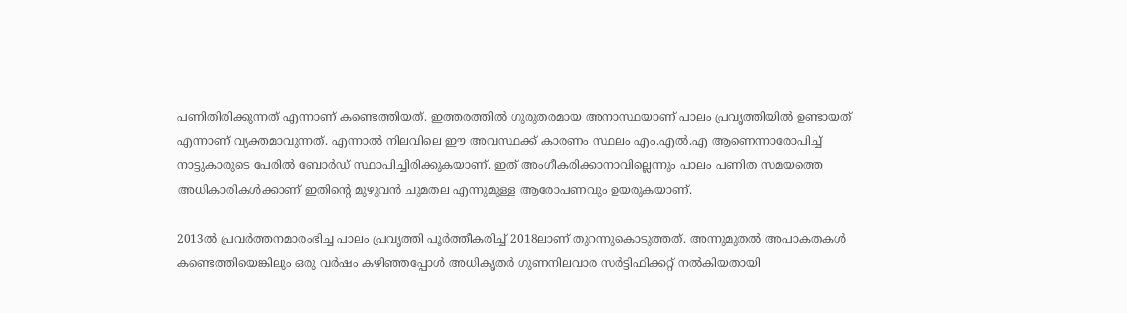പണിതിരിക്കുന്നത് എന്നാണ് കണ്ടെത്തിയത്. ഇത്തരത്തിൽ ഗുരുതരമായ അനാസ്ഥയാണ് പാലം പ്രവൃത്തിയിൽ ഉണ്ടായത് എന്നാണ് വ്യക്തമാവുന്നത്. എന്നാൽ നിലവിലെ ഈ അവസ്ഥക്ക് കാരണം സ്ഥലം എം.എൽ.എ ആണെന്നാരോപിച്ച് നാട്ടുകാരുടെ പേരിൽ ബോർഡ്‌ സ്ഥാപിച്ചിരിക്കുകയാണ്. ഇത് അംഗീകരിക്കാനാവില്ലെന്നും പാലം പണിത സമയത്തെ അധികാരികൾക്കാണ് ഇതിന്റെ മുഴുവൻ ചുമതല എന്നുമുള്ള ആരോപണവും ഉയരുകയാണ്.

2013ൽ പ്രവർത്തനമാരംഭിച്ച പാലം പ്രവൃത്തി പൂർത്തീകരിച്ച് 2018ലാണ് തുറന്നുകൊടുത്തത്. അന്നുമുതൽ അപാകതകൾ കണ്ടെത്തിയെങ്കിലും ഒരു വർഷം കഴിഞ്ഞപ്പോൾ അധികൃതർ ഗുണനിലവാര സർട്ടിഫിക്കറ്റ് നൽകിയതായി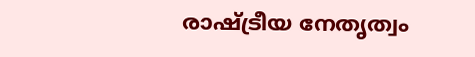രാഷ്ട്രീയ നേതൃത്വം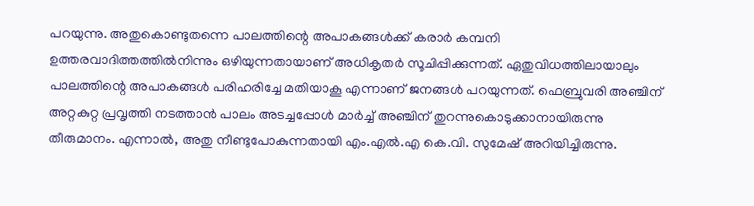പറയുന്നു. അതുകൊണ്ടുതന്നെ പാലത്തിന്റെ അപാകങ്ങൾക്ക് കരാർ കമ്പനി ഉത്തരവാദിത്തത്തിൽനിന്നും ഒഴിയുന്നതായാണ് അധികൃതർ സൂചിപ്പിക്കുന്നത്. ഏതുവിധത്തിലായാലും പാലത്തിന്റെ അപാകങ്ങൾ പരിഹരിച്ചേ മതിയാകൂ എന്നാണ് ജനങ്ങൾ പറയുന്നത്. ഫെബ്രുവരി അഞ്ചിന് അറ്റകുറ്റ പ്രവൃത്തി നടത്താൻ പാലം അടച്ചപ്പോൾ മാർച്ച് അഞ്ചിന് തുറന്നുകൊടുക്കാനായിരുന്നു തീരുമാനം. എന്നാൽ, അതു നീണ്ടുപോകുന്നതായി എം.എൽ.എ കെ.വി. സുമേഷ് അറിയിച്ചിരുന്നു.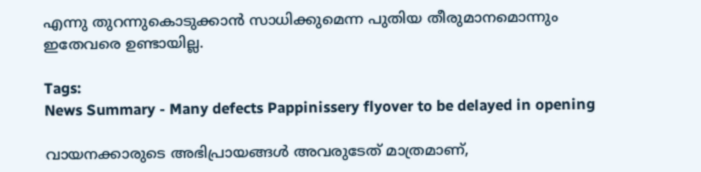എന്നു തുറന്നുകൊടുക്കാൻ സാധിക്കുമെന്ന പുതിയ തീരുമാനമൊന്നും ഇതേവരെ ഉണ്ടായില്ല.

Tags:
News Summary - Many defects Pappinissery flyover to be delayed in opening

വായനക്കാരുടെ അഭിപ്രായങ്ങള്‍ അവരുടേത് മാത്രമാണ്,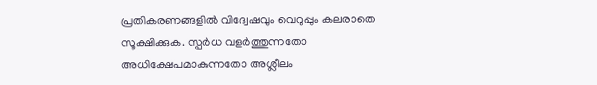പ്രതികരണങ്ങളിൽ വിദ്വേഷവും വെറുപ്പും കലരാതെ സൂക്ഷിക്കുക. സ്പർധ വളർത്തുന്നതോ അധിക്ഷേപമാകുന്നതോ അശ്ലീലം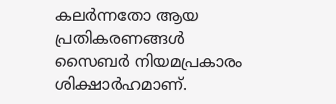കലർന്നതോ ആയ പ്രതികരണങ്ങൾ സൈബർ നിയമപ്രകാരം ശിക്ഷാർഹമാണ്.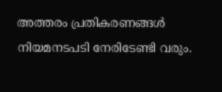അത്തരം പ്രതികരണങ്ങൾ നിയമനടപടി നേരിടേണ്ടി വരും.